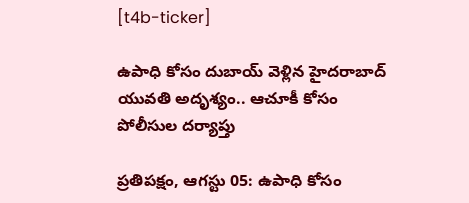[t4b-ticker]

ఉపాధి కోసం దుబాయ్ వెళ్లిన హైదరాబాద్ యువతి అదృశ్యం.. ఆచూకీ కోసం పోలీసుల దర్యాప్తు

ప్రతిపక్షం, ఆగస్టు 05: ఉపాధి కోసం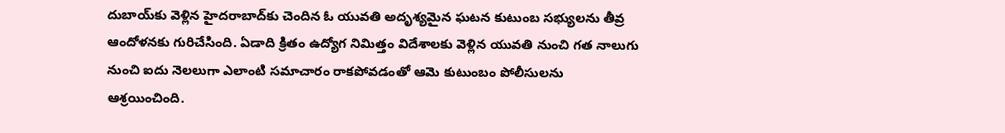దుబాయ్‌కు వెళ్లిన హైదరాబాద్‌కు చెందిన ఓ యువతి అదృశ్యమైన ఘటన కుటుంబ సభ్యులను తీవ్ర ఆందోళనకు గురిచేసింది. ఏడాది క్రితం ఉద్యోగ నిమిత్తం విదేశాలకు వెళ్లిన యువతి నుంచి గత నాలుగు నుంచి ఐదు నెలలుగా ఎలాంటి సమాచారం రాకపోవడంతో ఆమె కుటుంబం పోలీసులను ఆశ్రయించింది.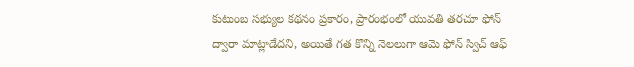కుటుంబ సభ్యుల కథనం ప్రకారం, ప్రారంభంలో యువతి తరచూ ఫోన్ ద్వారా మాట్లాడేదని, అయితే గత కొన్ని నెలలుగా ఆమె ఫోన్ స్విచ్ ఆఫ్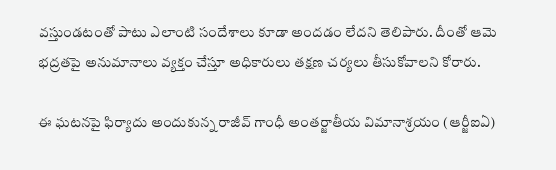వస్తుండటంతో పాటు ఎలాంటి సందేశాలు కూడా అందడం లేదని తెలిపారు. దీంతో ఆమె భద్రతపై అనుమానాలు వ్యక్తం చేస్తూ అధికారులు తక్షణ చర్యలు తీసుకోవాలని కోరారు.

ఈ ఘటనపై ఫిర్యాదు అందుకున్న రాజీవ్ గాంధీ అంతర్జాతీయ విమానాశ్రయం (ఆర్జీఐఏ)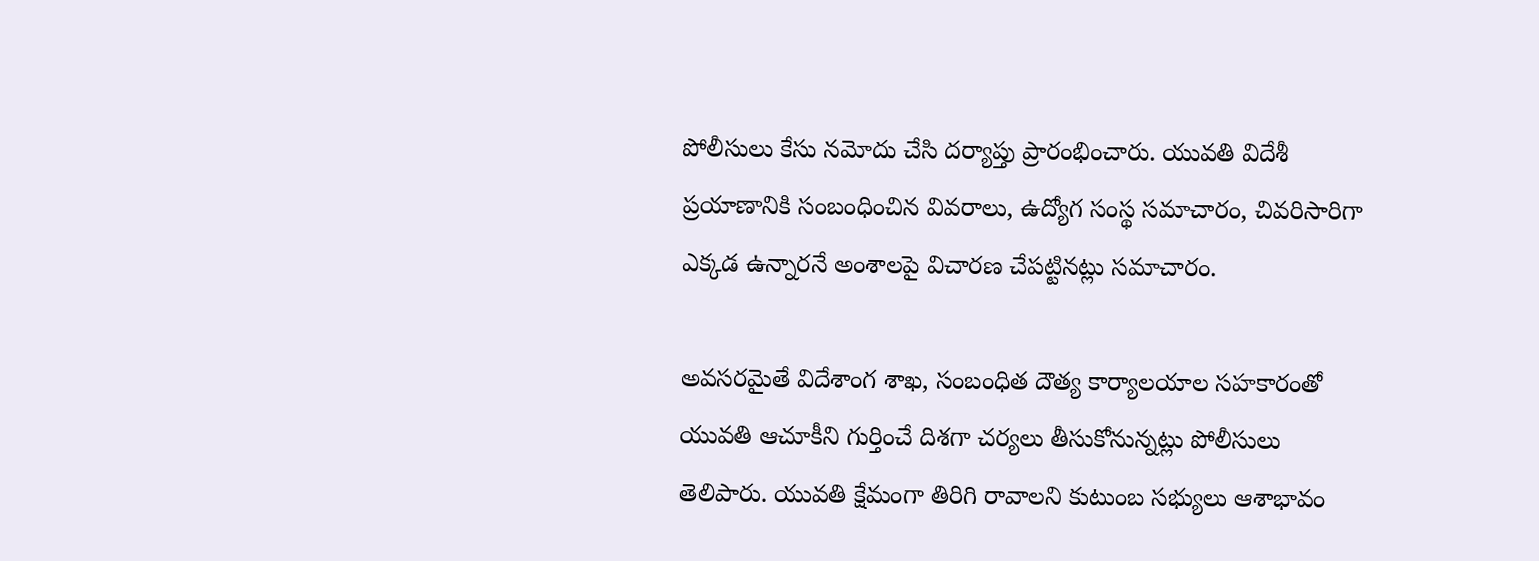పోలీసులు కేసు నమోదు చేసి దర్యాప్తు ప్రారంభించారు. యువతి విదేశీ ప్రయాణానికి సంబంధించిన వివరాలు, ఉద్యోగ సంస్థ సమాచారం, చివరిసారిగా ఎక్కడ ఉన్నారనే అంశాలపై విచారణ చేపట్టినట్లు సమాచారం.

అవసరమైతే విదేశాంగ శాఖ, సంబంధిత దౌత్య కార్యాలయాల సహకారంతో యువతి ఆచూకీని గుర్తించే దిశగా చర్యలు తీసుకోనున్నట్లు పోలీసులు తెలిపారు. యువతి క్షేమంగా తిరిగి రావాలని కుటుంబ సభ్యులు ఆశాభావం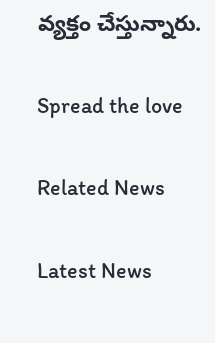వ్యక్తం చేస్తున్నారు.

Spread the love

Related News

Latest News